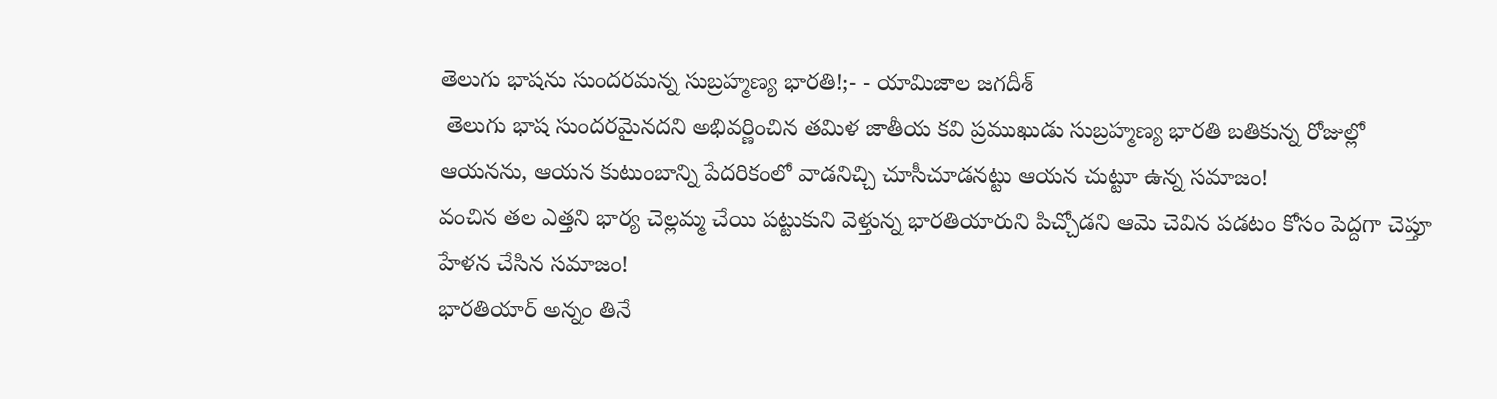తెలుగు భాషను సుందరమన్న సుబ్రహ్మణ్య భారతి!;- - యామిజాల జగదీశ్
 తెలుగు భాష సుందరమైనదని అభివర్ణించిన తమిళ జాతీయ కవి ప్రముఖుడు సుబ్రహ్మణ్య భారతి బతికున్న రోజుల్లో ఆయనను, ఆయన కుటుంబాన్ని పేదరికంలో వాడనిచ్చి చూసీచూడనట్టు ఆయన చుట్టూ ఉన్న సమాజం!
వంచిన తల ఎత్తని భార్య చెల్లమ్మ చేయి పట్టుకుని వెళ్తున్న భారతియారుని పిచ్చోడని ఆమె చెవిన పడటం కోసం పెద్దగా చెప్తూ హేళన చేసిన సమాజం!
భారతియార్ అన్నం తినే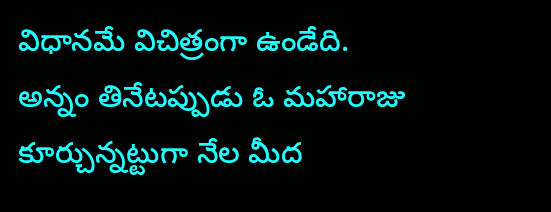విధానమే విచిత్రంగా ఉండేది.
అన్నం తినేటప్పుడు ఓ మహారాజు కూర్చున్నట్టుగా నేల మీద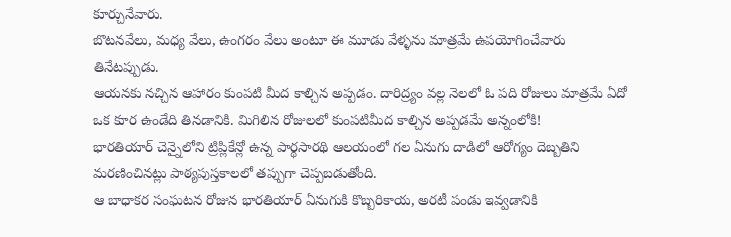కూర్చునేవారు.
బొటనవేలు, మధ్య వేలు, ఉంగరం వేలు అంటూ ఈ మూడు వేళ్ళను మాత్రమే ఉపయోగించేవారు తినేటప్పుడు.
ఆయనకు నచ్చిన ఆహారం కుంపటి మీద కాల్చిన అప్పడం. దారిద్ర్యం వల్ల నెలలో ఓ పది రోజులు మాత్రమే ఏదో ఒక కూర ఉండేది తినడానికి. మిగిలిన రోజులలో కుంపటిమీద కాల్చిన అప్పడమే అన్నంలోకి!
భారతియార్ చెన్నైలోని ట్రిప్లికేన్లో ఉన్న పార్థసారథి ఆలయంలో గల ఏనుగు దాడిలో ఆరోగ్యం దెబ్బతిని మరణించినట్లు పాఠ్యపుస్తకాలలో తప్పుగా చెప్పబడుతోంది.
ఆ బాధాకర సంఘటన రోజున భారతియార్ ఏనుగుకి కొబ్బరికాయ, అరటీ పండు ఇవ్వడానికి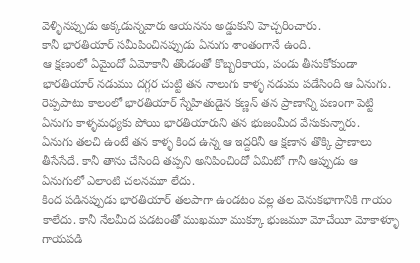వెళ్ళినప్పుడు అక్కడున్నవారు ఆయనను అడ్డుకుని హెచ్చరించారు.
కానీ భారతియార్ సమీపించినప్పుడు ఏనుగు శాంతంగానే ఉంది.
ఆ క్షణంలో ఏమైందో ఏమోకానీ తొండంతో కొబ్బరికాయ, పండు తీసుకోకుండా భారతియార్ నడుము దగ్గర చుట్టి తన నాలుగు కాళ్ళ నడుమ పడేసింది ఆ ఏనుగు.
రెప్పపాటు కాలంలో భారతియార్ స్నేహితుడైన కణ్ణన్ తన ప్రాణాన్ని పణంగా పెట్టి ఏనుగు కాళ్ళమధ్యకు పోయి భారతియారుని తన భుజంమీద వేసుకున్నారు.
ఏనుగు తలచి ఉంటే తన కాళ్ళ కింద ఉన్న ఆ ఇద్దరినీ ఆ క్షణాన తొక్కి ప్రాణాలు తీసేసేదే. కానీ తాను చేసింది తప్పని అనిపించిందో ఏమిటో గానీ ఆప్పుడు ఆ ఏనుగులో ఎలాంటి చలనమూ లేదు.
కింద పడినప్పుడు భారతియార్ తలపాగా ఉండటం వల్ల తల వెనుకభాగానికి గాయం కాలేదు. కానీ నేలమీద పడటంతో ముఖమూ ముక్కూ భుజమూ మోచేయీ మోకాళ్ళూ గాయపడి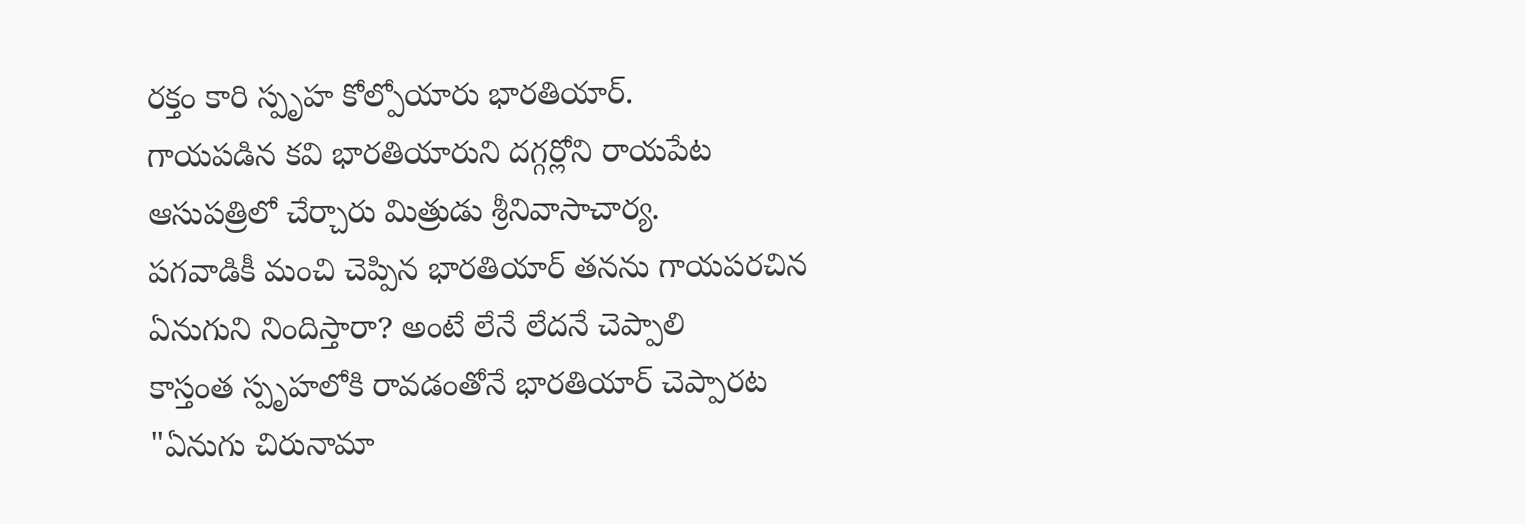రక్తం కారి స్పృహ కోల్పోయారు భారతియార్.
గాయపడిన కవి భారతియారుని దగ్గర్లోని రాయపేట ఆసుపత్రిలో చేర్చారు మిత్రుడు శ్రీనివాసాచార్య.
పగవాడికీ మంచి చెప్పిన భారతియార్ తనను గాయపరచిన ఏనుగుని నిందిస్తారా? అంటే లేనే లేదనే చెప్పాలి
కాస్తంత స్పృహలోకి రావడంతోనే భారతియార్ చెప్పారట "ఏనుగు చిరునామా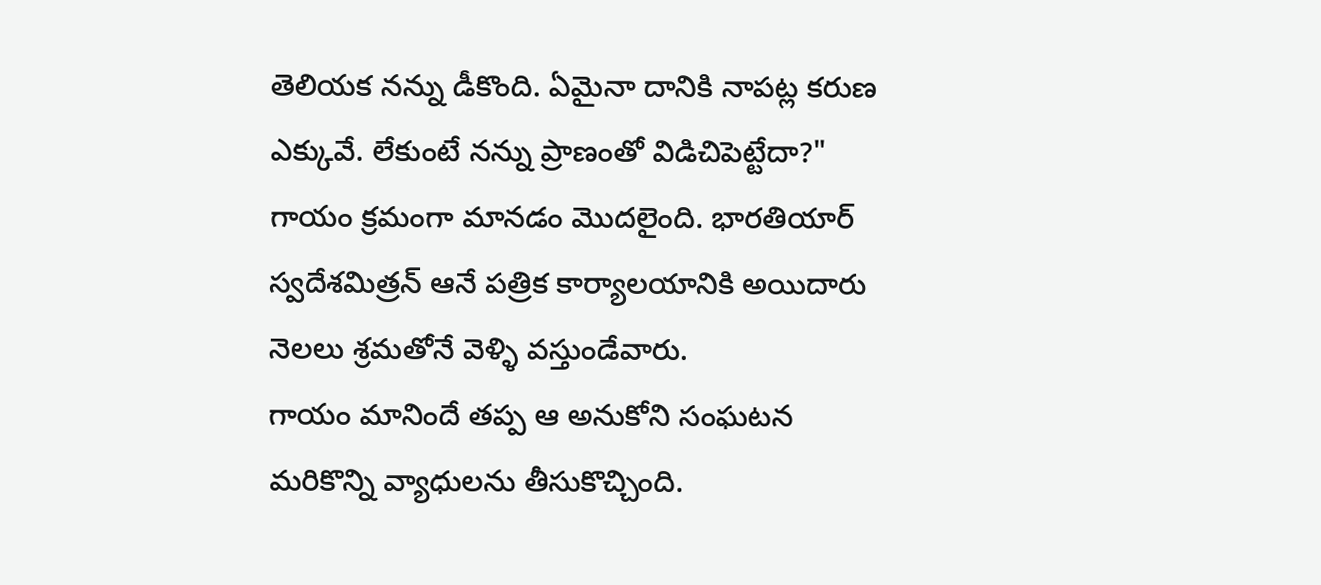తెలియక నన్ను డీకొంది. ఏమైనా దానికి నాపట్ల కరుణ ఎక్కువే. లేకుంటే నన్ను ప్రాణంతో విడిచిపెట్టేదా?"
గాయం క్రమంగా మానడం మొదలైంది. భారతియార్ స్వదేశమిత్రన్ ఆనే పత్రిక కార్యాలయానికి అయిదారు నెలలు శ్రమతోనే వెళ్ళి వస్తుండేవారు.
గాయం మానిందే తప్ప ఆ అనుకోని సంఘటన మరికొన్ని వ్యాధులను తీసుకొచ్చింది.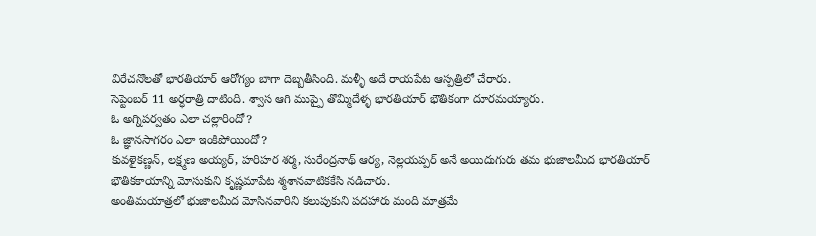విరేచనొలతో భారతియార్ ఆరోగ్యం బాగా దెబ్బతీసింది. మళ్ళీ అదే రాయపేట ఆస్పత్రిలో చేరారు.
సెప్టెంబర్ 11 అర్ధరాత్రి దాటింది. శ్వాస ఆగి ముప్పై తొమ్మిదేళ్ళ భారతియార్ భౌతికంగా దూరమయ్యారు.
ఓ అగ్నిపర్వతం ఎలా చల్లారిందో?
ఓ జ్ఞానసాగరం ఎలా ఇంకిపోయిందో?
కువళైకణ్ణన్, లక్ష్మణ అయ్యర్, హరిహర శర్మ, సురేంద్రనాథ్ ఆర్య, నెల్లయప్పర్ అనే అయిదుగురు తమ భుజాలమీద భారతియార్ భౌతికకాయాన్ని మోసుకుని కృష్ణమాపేట శ్మశానవాటికకేసి నడిచారు.
అంతిమయాత్రలో భుజాలమీద మోసినవారిని కలుపుకుని పదహారు మంది మాత్రమే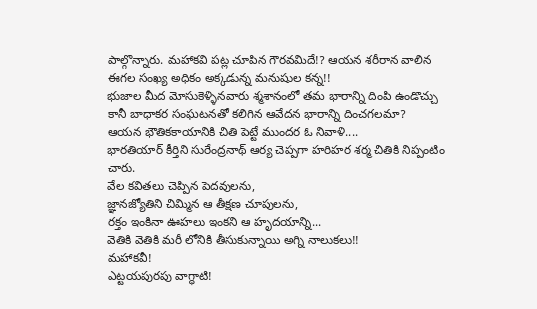పాల్గొన్నారు. మహాకవి పట్ల చూపిన గౌరవమిదే!? ఆయన శరీరాన వాలిన ఈగల సంఖ్య అధికం అక్కడున్న మనుషుల కన్న!!
భుజాల మీద మోసుకెళ్ళినవారు శ్మశానంలో తమ భారాన్ని దింపి ఉండొచ్చు కానీ బాధాకర సంఘటనతో కలిగిన ఆవేదన భారాన్ని దించగలమా?
ఆయన భౌతికకాయానికి చితి పెట్టే ముందర ఓ నివాళి....
భారతియార్ కీర్తిని సురేంద్రనాథ్ ఆర్య చెప్పగా హరిహర శర్మ చితికి నిప్పంటిం చారు.
వేల కవితలు చెప్పిన పెదవులను,
జ్ఞానజ్యోతిని చిమ్మిన ఆ తీక్షణ చూపులను,
రక్తం ఇంకినా ఊహలు ఇంకని ఆ హృదయాన్ని...
వెతికి వెతికి మరీ లోనికి తీసుకున్నాయి అగ్ని నాలుకలు!!
మహాకవీ!
ఎట్టయపురపు వాగ్ధాటి!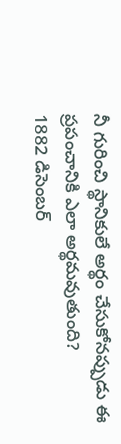నీ గురించి స్థానికులే అర్థం చేసుకోనప్పుడు ఈ ప్రపంచానికి ఎలా అర్థమవుతుంది?
1882 డిసెంబర్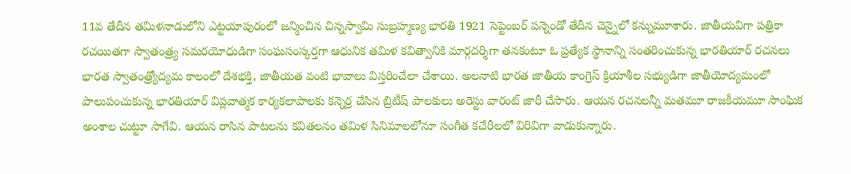11వ తేదీన తమిళనాడులోని ఎట్టయాపురంలో జన్మించిన చిన్నస్వామి సుబ్రహ్మణ్య భారతి 1921 సెప్టెంబర్ పన్నెండో తేదీన చెన్నైలో కన్నుమూశారు. జాతీయవిగా పత్రికా రచయితగా స్వాతంత్ర్య సమరయోధుడిగా సంఘసంస్కర్తగా ఆధునిక తమిళ కవిత్వానికి మార్గదర్శిగా తనకంటూ ఓ ప్రత్యేక స్థానాన్ని సంతరించుకున్న భారతియార్ రచనలు భారత స్వాతంత్ర్యోద్యమ కాలంలో దేశభక్తి, జాతీయత వంటి భావాలు విస్తరించేలా చేశాయి. అలనాటి భారత జాతీయ కాంగ్రెస్ క్రియాశీల సభ్యుడిగా జాతీయోద్యమంలో పాలుపంచుకున్న భారతియార్ విప్లవాత్మక కార్యకలాపాలకు కన్నెర్ర చేసిన బ్రిటీష్ పాలకులు అరెస్టు వారంట్ జారీ చేసారు. ఆయన రచనలన్నీ మతమూ రాజకీయమూ సాంఘిక అంశాల చుట్టూ సాగేవి. ఆయన రాసిన పాటలను కవితలనం తమిళ సినిమాలలోనూ సంగీత కచేరీలలో విరివిగా వాడుకున్నారు.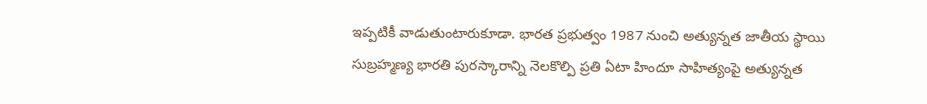ఇప్పటికీ వాడుతుంటారుకూడా. భారత ప్రభుత్వం 1987 నుంచి అత్యున్నత జాతీయ స్థాయి సుబ్రహ్మణ్య భారతి పురస్కారాన్ని నెలకొల్పి ప్రతి ఏటా హిందూ సాహిత్యంపై అత్యున్నత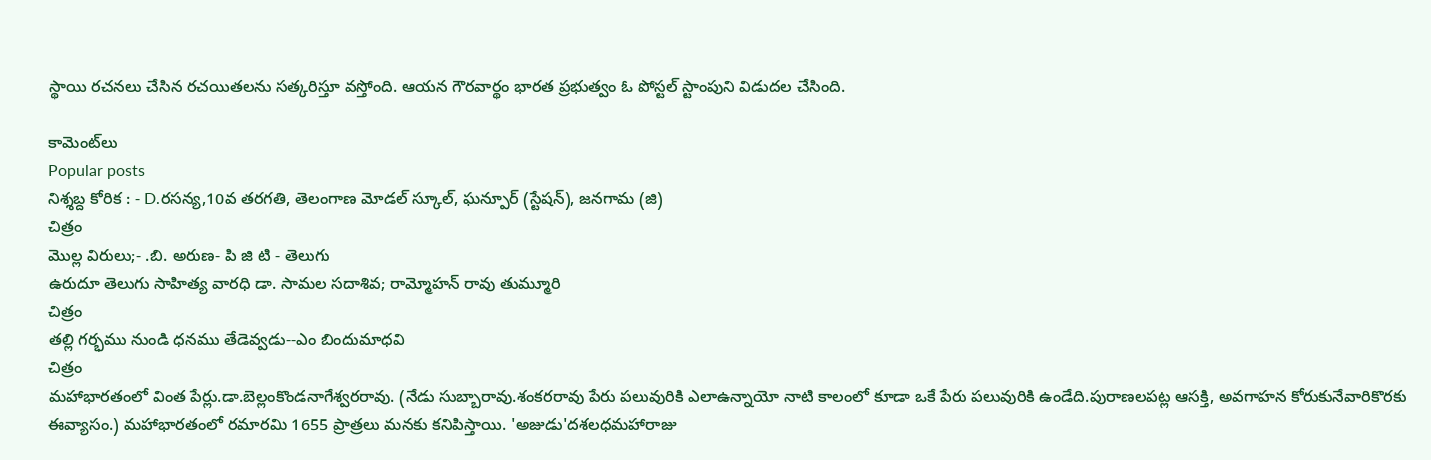స్థాయి రచనలు చేసిన రచయితలను సత్కరిస్తూ వస్తోంది. ఆయన గౌరవార్థం భారత ప్రభుత్వం ఓ పోస్టల్ స్టాంపుని విడుదల చేసింది.

కామెంట్‌లు
Popular posts
నిశ్శబ్ద కోరిక : - D.రసన్య,10వ తరగతి, తెలంగాణ మోడల్ స్కూల్, ఘన్పూర్ (స్టేషన్), జనగామ (జి)
చిత్రం
మొల్ల విరులు;- .బి. అరుణ- పి జి టి - తెలుగు
ఉరుదూ తెలుగు సాహిత్య వారధి డా. సామల సదాశివ; రామ్మోహన్ రావు తుమ్మూరి
చిత్రం
తల్లి గర్భము నుండి ధనము తేడెవ్వడు--ఎం బిందుమాధవి
చిత్రం
మహాభారతంలో వింత పేర్లు.డా.బెల్లంకొండనాగేశ్వరరావు. (నేడు సుబ్బారావు.శంకరరావు పేరు పలువురికి ఎలాఉన్నాయో నాటి కాలంలో కూడా ఒకే పేరు పలువురికి ఉండేది.పురాణలపట్ల ఆసక్తి, అవగాహన కోరుకునేవారికొరకు ఈవ్యాసం.) మహాభారతంలో రమారమి 1655 ప్రాత్రలు మనకు కనిపిస్తాయి. 'అజుడు'దశలధమహారాజు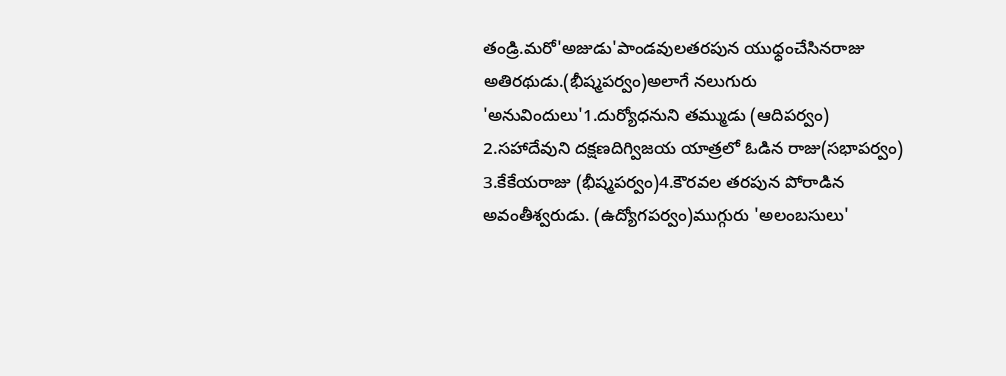తండ్రి.మరో'అజుడు'పాండవులతరపున యుధ్ధంచేసినరాజు అతిరథుడు.(భీష్మపర్వం)అలాగే నలుగురు 'అనువిందులు'1.దుర్యోధనుని తమ్ముడు (ఆదిపర్వం) 2.సహాదేవుని దక్షణదిగ్విజయ యాత్రలో ఓడిన రాజు(సభాపర్వం) 3.కేకేయరాజు (భీష్మపర్వం)4.కౌరవల తరపున పోరాడిన అవంతీశ్వరుడు. (ఉద్యోగపర్వం)ముగ్గురు 'అలంబసులు'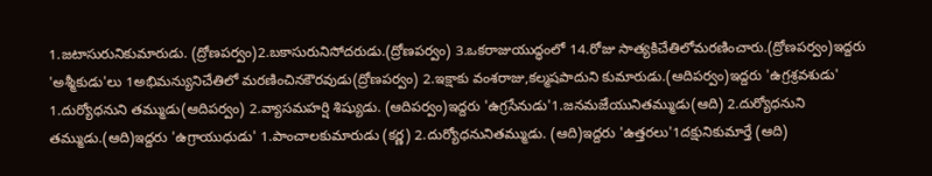1.జటాసురునికుమారుడు. (ద్రోణపర్వం)2.బకాసురునిసోదరుడు.(ద్రోణపర్వం) 3.ఒకరాజుయుద్ధంలో 14.రోజు సాత్యకిచేతిలోమరణించారు.(ద్రోణపర్వం)ఇద్దరు 'అశ్మీకుడు'లు 1అభిమన్యునిచేతిలో మరణించినకౌరవుడు(ద్రోణపర్వం) 2.ఇక్షాకు వంశరాజు,కల్మషపాదుని కుమారుడు.(ఆదిపర్వం)ఇద్దరు 'ఉగ్రశ్రవశుడు' 1.దుర్యోధనుని తమ్ముడు(ఆదిపర్వం) 2.వ్యాసమహర్షి శిష్యుడు. (ఆదిపర్వం)ఇద్దరు 'ఉగ్రసేనుడు'1.జనమజేయునితమ్ముడు(ఆది) 2.దుర్యోధనుని తమ్ముడు.(ఆది)ఇద్దరు 'ఉగ్రాయుధుడు' 1.పాంచాలకుమారుడు (కర్ణ) 2.దుర్యోధనునితమ్ముడు. (ఆది)ఇద్దరు 'ఉత్తరలు'1దక్షునికుమార్తే (ఆది)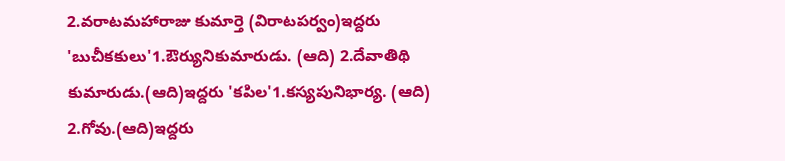2.వరాటమహారాజు కుమార్తె (విరాటపర్వం)ఇద్దరు 'బుచీకకులు'1.ఔర్యునికుమారుడు. (ఆది) 2.దేవాతిథి కుమారుడు.(ఆది)ఇద్దరు 'కపిల'1.కస్యపునిభార్య. (ఆది) 2.గోవు.(ఆది)ఇద్దరు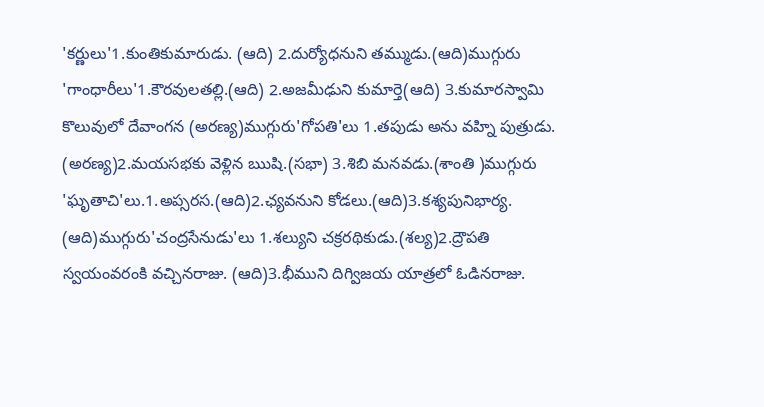'కర్ణులు'1.కుంతికుమారుడు. (ఆది) 2.దుర్యోధనుని తమ్ముడు.(ఆది)ముగ్గురు 'గాంధారీలు'1.కౌరవులతల్లి.(ఆది) 2.అజమీఢుని కుమార్తె(ఆది) 3.కుమారస్వామి కొలువులో దేవాంగన (అరణ్య)ముగ్గురు'గోపతి'లు 1.తపుడు అను వహ్ని పుత్రుడు. (అరణ్య)2.మయసభకు వెళ్లిన ఋషి.(సభా) 3.శిబి మనవడు.(శాంతి )ముగ్గురు 'ఘృతాచి'లు.1.అప్సరస.(ఆది)2.ఛ్యవనుని కోడలు.(ఆది)3.కశ్యపునిభార్య. (ఆది)ముగ్గురు'చంద్రసేనుడు'లు 1.శల్యుని చక్రరథికుడు.(శల్య)2.ద్రౌపతి స్వయంవరంకి వచ్చినరాజు. (ఆది)3.భీముని దిగ్విజయ యాత్రలో ఓడినరాజు.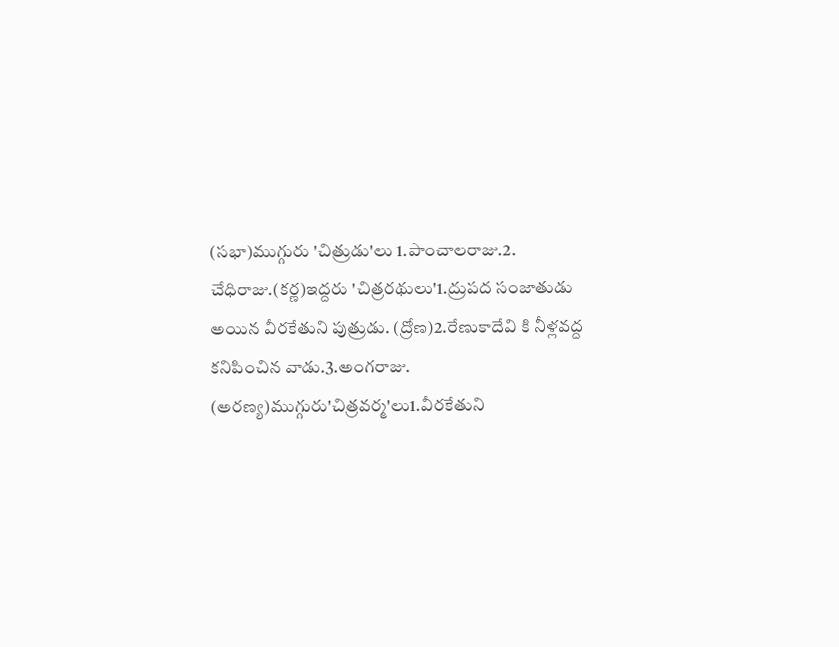(సభా)ముగ్గురు 'చిత్రుడు'లు 1.పాంచాలరాజు.2. చేధిరాజు.(కర్ణ)ఇద్దరు 'చిత్రరథులు'1.ద్రుపద సంజాతుడు అయిన వీరకేతుని పుత్రుడు. (ద్రోణ)2.రేణుకాదేవి కి నీళ్లవద్ద కనిపించిన వాడు.3.అంగరాజు. (అరణ్య)ముగ్గురు'చిత్రవర్మ'లు1.వీరకేతుని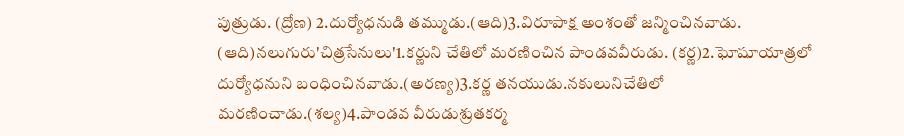పుత్రుడు. (ద్రోణ) 2.దుర్యోధనుడి తమ్ముడు.(ఆది)3.విరూపాక్ష అంశంతో జన్మించినవాడు. (ఆది)నలుగురు'చిత్రసేనులు'1.కర్ణుని చేతిలో మరణించిన పాండవవీరుడు. (కర్ణ)2.ఘోషూయాత్రలో దుర్యోధనుని బంధించినవాడు.(అరణ్య)3.కర్ణ తనయుడు.నకులునిచేతిలో మరణించాడు.(శల్య)4.పాండవ వీరుడుశ్రుతకర్మ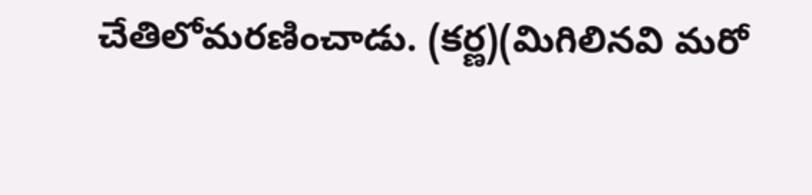చేతిలోమరణించాడు. (కర్ణ)(మిగిలినవి మరో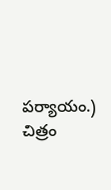పర్యాయం.)
చిత్రం